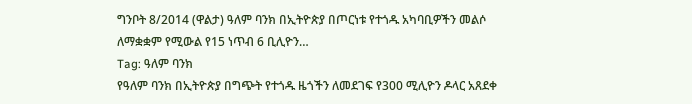ግንቦት 8/2014 (ዋልታ) ዓለም ባንክ በኢትዮጵያ በጦርነቱ የተጎዱ አካባቢዎችን መልሶ ለማቋቋም የሚውል የ15 ነጥብ 6 ቢሊዮን…
Tag: ዓለም ባንክ
የዓለም ባንክ በኢትዮጵያ በግጭት የተጎዱ ዜጎችን ለመደገፍ የ300 ሚሊዮን ዶላር አጸደቀ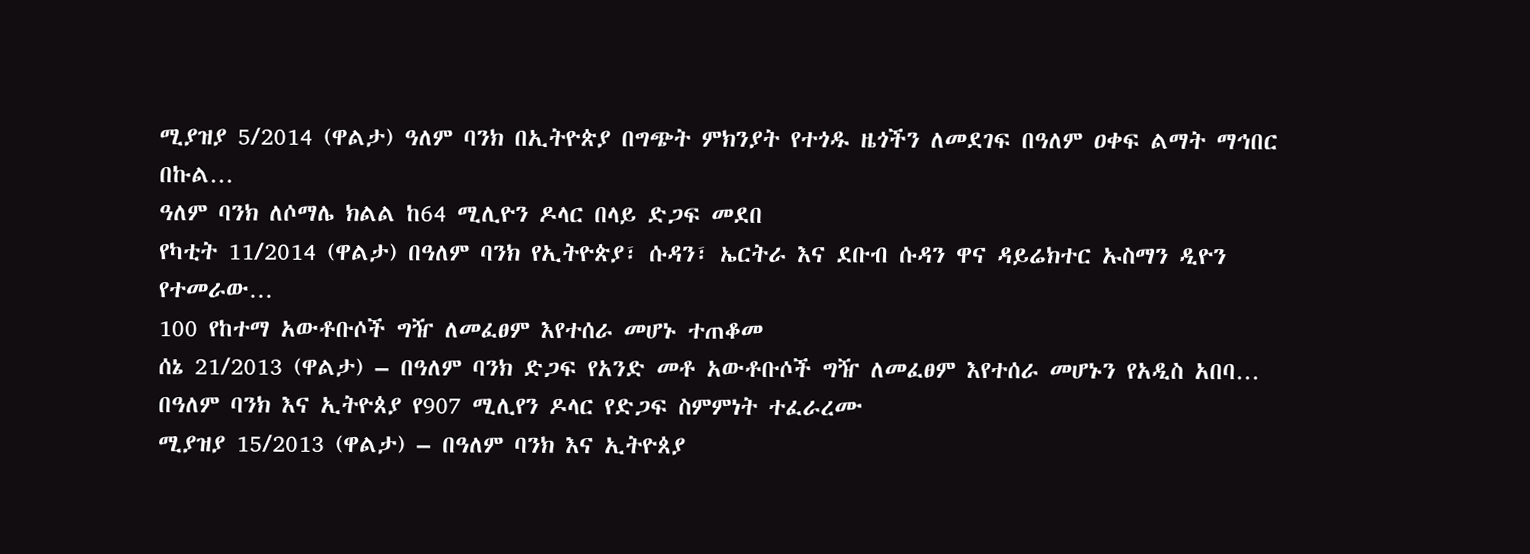ሚያዝያ 5/2014 (ዋልታ) ዓለም ባንክ በኢትዮጵያ በግጭት ምክንያት የተጎዱ ዜጎችን ለመደገፍ በዓለም ዐቀፍ ልማት ማኅበር በኩል…
ዓለም ባንክ ለሶማሌ ክልል ከ64 ሚሊዮን ዶላር በላይ ድጋፍ መደበ
የካቲት 11/2014 (ዋልታ) በዓለም ባንክ የኢትዮጵያ፣ ሱዳን፣ ኤርትራ እና ደቡብ ሱዳን ዋና ዳይሬክተር ኡስማን ዲዮን የተመራው…
100 የከተማ አውቶቡሶች ግዥ ለመፈፀም እየተሰራ መሆኑ ተጠቆመ
ሰኔ 21/2013 (ዋልታ) – በዓለም ባንክ ድጋፍ የአንድ መቶ አውቶቡሶች ግዥ ለመፈፀም እየተሰራ መሆኑን የአዲስ አበባ…
በዓለም ባንክ እና ኢትዮጰያ የ907 ሚሊየን ዶላር የድጋፍ ስምምነት ተፈራረሙ
ሚያዝያ 15/2013 (ዋልታ) – በዓለም ባንክ እና ኢትዮጰያ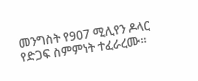መንግስት የ907 ሚሊየን ዶላር የድጋፍ ስምምነት ተፈራረሙ፡፡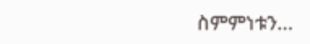ስምምነቱን…